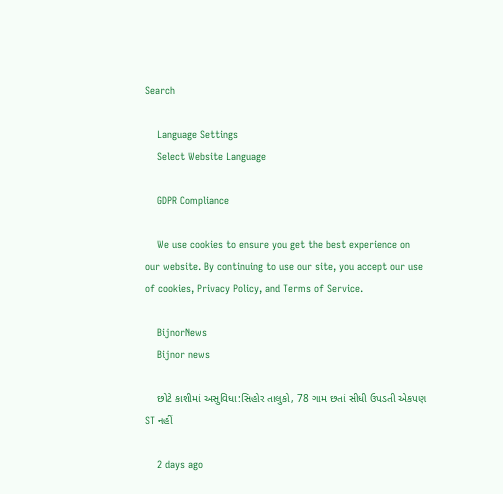Search

    Language Settings
    Select Website Language

    GDPR Compliance

    We use cookies to ensure you get the best experience on our website. By continuing to use our site, you accept our use of cookies, Privacy Policy, and Terms of Service.

    BijnorNews
    Bijnor news

    છોટે કાશીમાં અસુવિધા:સિહોર તાલુકો, 78 ગામ છતાં સીધી ઉપડતી એકપણ ST નહીં

    2 days ago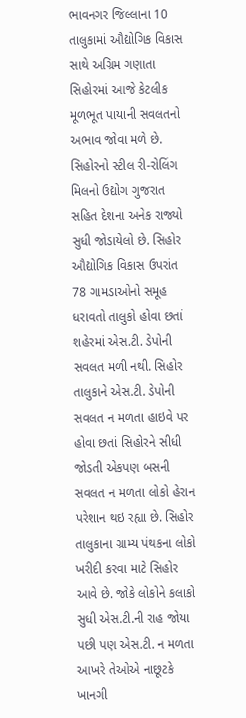ભાવનગર જિલ્લાના 10 તાલુકામાં ઔદ્યોગિક વિકાસ સાથે અગ્રિમ ગણાતા સિહોરમાં આજે કેટલીક મૂળભૂત પાયાની સવલતનો અભાવ જોવા મળે છે. સિહોરનો સ્ટીલ રી-રોલિંગ મિલનો ઉદ્યોગ ગુજરાત સહિત દેશના અનેક રાજ્યો સુધી જોડાયેલો છે. સિહોર ઔદ્યોગિક વિકાસ ઉપરાંત 78 ગામડાઓનો સમૂહ ધરાવતો તાલુકો હોવા છતાં શહેરમાં એસ.ટી. ડેપોની સવલત મળી નથી. સિહોર તાલુકાને એસ.ટી. ડેપોની સવલત ન મળતા હાઇવે પર હોવા છતાં સિહોરને સીધી જોડતી એકપણ બસની સવલત ન મળતા લોકો હેરાન પરેશાન થઇ રહ્યા છે. સિહોર તાલુકાના ગ્રામ્ય પંથકના લોકો ખરીદી કરવા માટે સિહોર આવે છે. જોકે લોકોને કલાકો સુધી એસ.ટી.ની રાહ જોયા પછી પણ એસ.ટી. ન મળતા આખરે તેઓએ નાછૂટકે ખાનગી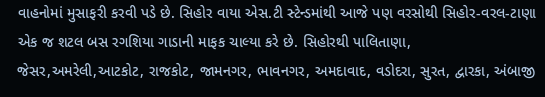વાહનોમાં મુસાફરી કરવી પડે છે. સિહોર વાયા એસ.ટી સ્ટેન્ડમાંથી આજે પણ વરસોથી સિહોર-વરલ-ટાણા એક જ શટલ બસ રગશિયા ગાડાની માફક ચાલ્યા કરે છે. સિહોરથી પાલિતાણા, જેસર,અમરેલી,આટકોટ, રાજકોટ, જામનગર, ભાવનગર, અમદાવાદ, વડોદરા, સુરત, દ્વારકા, અંબાજી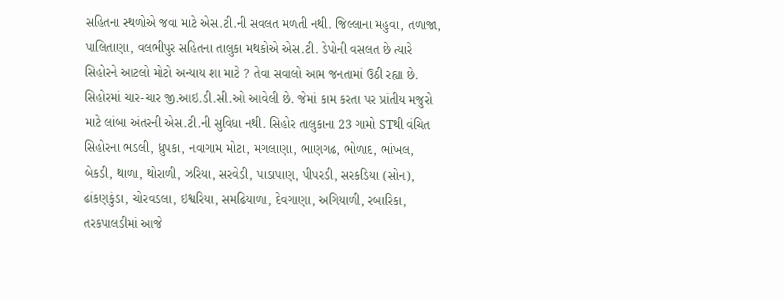સહિતના સ્થળોએ જવા માટે એસ.ટી.ની સવલત મળતી નથી. જિલ્લાના મહુવા, તળાજા, પાલિતાણા, વલભીપુર સહિતના તાલુકા મથકોએ એસ.ટી. ડેપોની વસલત છે ત્યારે સિહોરને આટલો મોટો અન્યાય શા માટે ? તેવા સવાલો આમ જનતામાં ઉઠી રહ્યા છે. સિહોરમાં ચાર-ચાર જી.આઇ.ડી.સી.ઓ આવેલી છે. જેમાં કામ કરતા પર પ્રાંતીય મજુરો માટે લાંબા અંતરની એસ.ટી.ની સુવિધા નથી. સિહોર તાલુકાના 23 ગામો STથી વંચિત સિહોરના ભડલી, ધ્રુપકા, નવાગામ મોટા, મગલાણા, ભાણગઢ, ભોળાદ, ભાંખલ, બેકડી, થાળા, થોરાળી, ઝરિયા, સરવેડી, પાડાપાણ, પીપરડી, સરકડિયા (સોન), ઢાંકણકુંડા, ચોરવડલા, ઇશ્વરિયા, સમઢિયાળા, દેવગાણા, અગિયાળી, રબારિકા, તરકપાલડીમાં આજે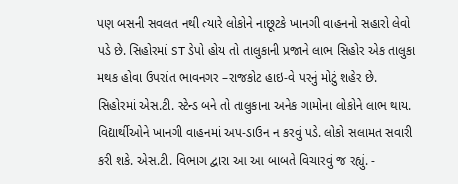પણ બસની સવલત નથી ત્યારે લોકોને નાછૂટકે ખાનગી વાહનનો સહારો લેવો પડે છે. સિહોરમાં ST ડેપો હોય તો તાલુકાની પ્રજાને લાભ સિહોર એક તાલુકા મથક હોવા ઉપરાંત ભાવનગર –રાજકોટ હાઇ-વે પરનું મોટું શહેર છે. સિહોરમાં એસ.ટી. સ્ટેન્ડ બને તો તાલુકાના અનેક ગામોના લોકોને લાભ થાય. વિદ્યાર્થીઓને ખાનગી વાહનમાં અપ-ડાઉન ન કરવું પડે. લોકો સલામત સવારી કરી શકે. એસ.ટી. વિભાગ દ્વારા આ આ બાબતે વિચારવું જ રહ્યું. -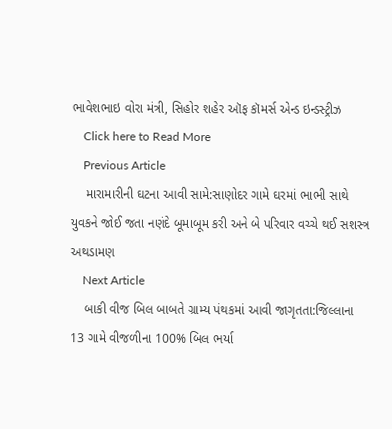ભાવેશભાઇ વોરા મંત્રી, સિહોર શહેર ઑફ કૉમર્સ એન્ડ ઇન્ડસ્ટ્રીઝ
    Click here to Read More
    Previous Article
    મારામારીની ઘટના આવી સામે:સાણોદર ગામે ઘરમાં ભાભી સાથે યુવકને જોઈ જતા નણંદે બૂમાબૂમ કરી અને બે પરિવાર વચ્ચે થઈ સશસ્ત્ર અથડામણ
    Next Article
    બાકી વીજ બિલ બાબતે ગ્રામ્ય પંથકમાં આવી જાગૃતતા:જિલ્લાના 13 ગામે વીજળીના 100% બિલ ભર્યા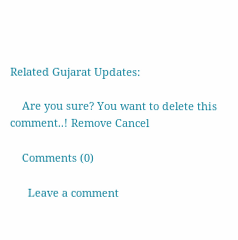Related Gujarat Updates:

    Are you sure? You want to delete this comment..! Remove Cancel

    Comments (0)

      Leave a comment